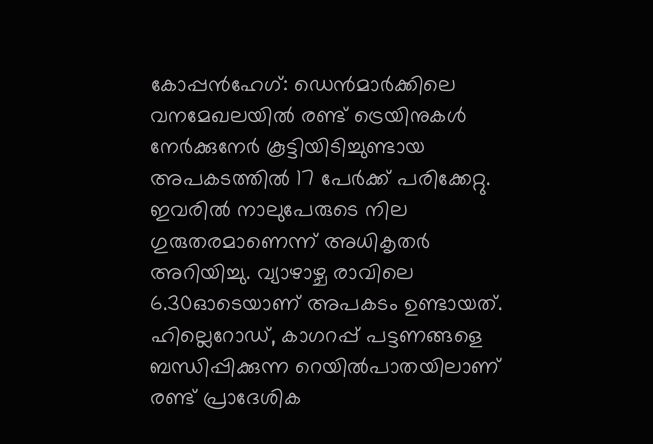കോപ്പൻഹേഗ്: ഡെൻമാർക്കിലെ വനമേഖലയിൽ രണ്ട് ട്രെയിനുകൾ നേർക്കുനേർ കൂട്ടിയിടിച്ചുണ്ടായ അപകടത്തിൽ 17 പേർക്ക് പരിക്കേറ്റു. ഇവരിൽ നാലുപേരുടെ നില ഗുരുതരമാണെന്ന് അധികൃതർ അറിയിച്ചു. വ്യാഴാഴ്ച രാവിലെ 6.30ഓടെയാണ് അപകടം ഉണ്ടായത്. ഹില്ലെറോഡ്, കാഗറപ്പ് പട്ടണങ്ങളെ ബന്ധിപ്പിക്കുന്ന റെയിൽപാതയിലാണ് രണ്ട് പ്രാദേശിക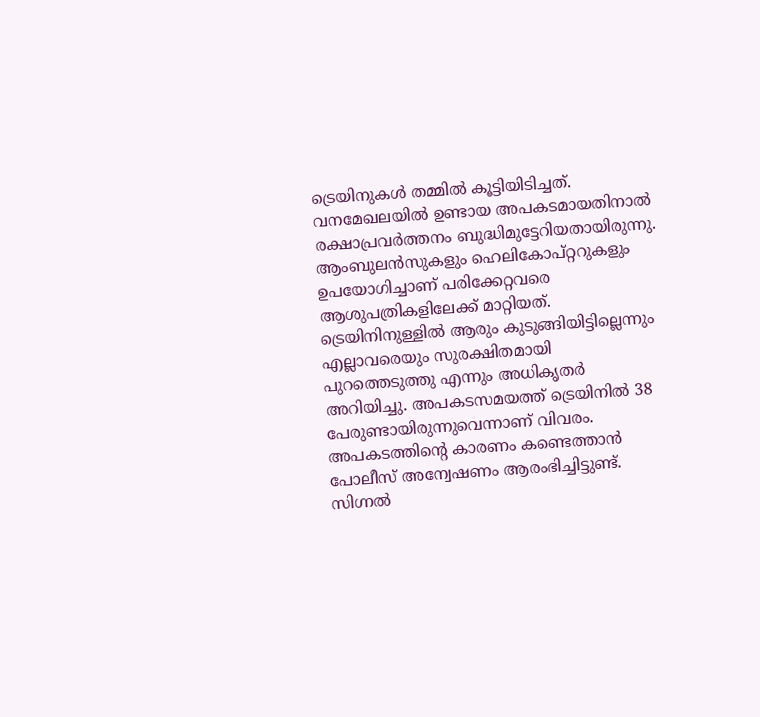ട്രെയിനുകൾ തമ്മിൽ കൂട്ടിയിടിച്ചത്.
വനമേഖലയിൽ ഉണ്ടായ അപകടമായതിനാൽ രക്ഷാപ്രവർത്തനം ബുദ്ധിമുട്ടേറിയതായിരുന്നു. ആംബുലൻസുകളും ഹെലികോപ്റ്ററുകളും ഉപയോഗിച്ചാണ് പരിക്കേറ്റവരെ ആശുപത്രികളിലേക്ക് മാറ്റിയത്. ട്രെയിനിനുള്ളിൽ ആരും കുടുങ്ങിയിട്ടില്ലെന്നും എല്ലാവരെയും സുരക്ഷിതമായി പുറത്തെടുത്തു എന്നും അധികൃതർ അറിയിച്ചു. അപകടസമയത്ത് ട്രെയിനിൽ 38 പേരുണ്ടായിരുന്നുവെന്നാണ് വിവരം.
അപകടത്തിന്റെ കാരണം കണ്ടെത്താൻ പോലീസ് അന്വേഷണം ആരംഭിച്ചിട്ടുണ്ട്. സിഗ്നൽ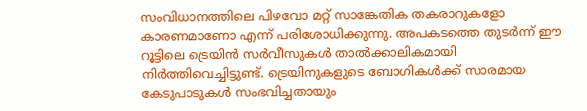സംവിധാനത്തിലെ പിഴവോ മറ്റ് സാങ്കേതിക തകരാറുകളോ കാരണമാണോ എന്ന് പരിശോധിക്കുന്നു. അപകടത്തെ തുടർന്ന് ഈ റൂട്ടിലെ ട്രെയിൻ സർവീസുകൾ താൽക്കാലികമായി നിർത്തിവെച്ചിട്ടുണ്ട്. ട്രെയിനുകളുടെ ബോഗികൾക്ക് സാരമായ കേടുപാടുകൾ സംഭവിച്ചതായും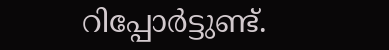റിപ്പോർട്ടുണ്ട്.